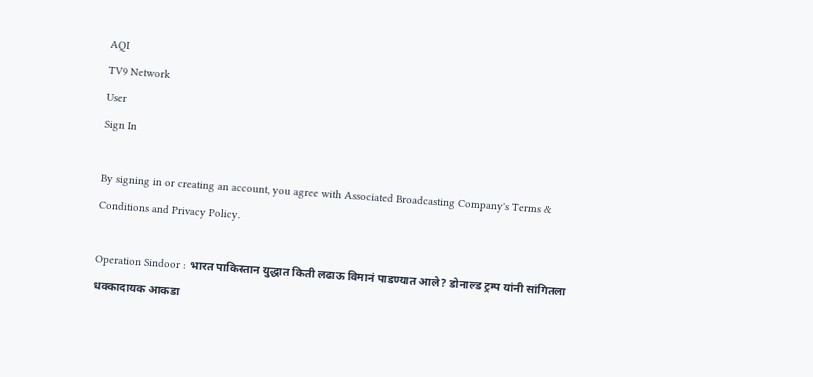AQI
TV9 Network
User
Sign In

By signing in or creating an account, you agree with Associated Broadcasting Company's Terms & Conditions and Privacy Policy.

Operation Sindoor : भारत पाकिस्तान युद्धात किती लढाऊ विमानं पाडण्यात आले? डोनाल्ड ट्रम्प यांनी सांगितला धक्कादायक आकडा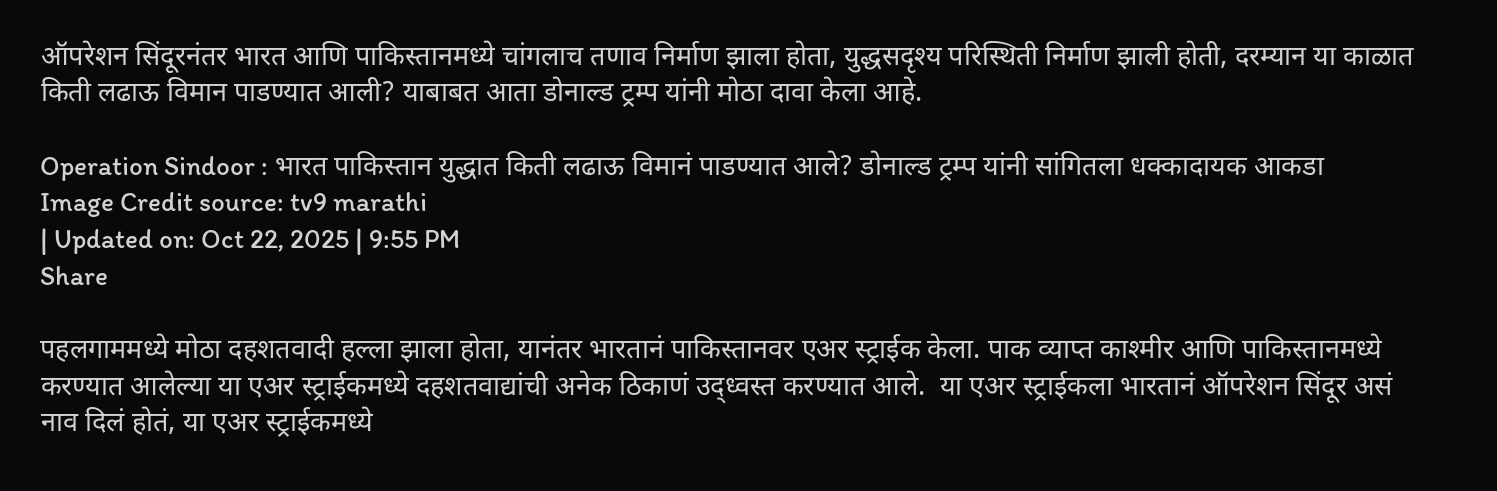ऑपरेशन सिंदूरनंतर भारत आणि पाकिस्तानमध्ये चांगलाच तणाव निर्माण झाला होता, युद्धसदृश्य परिस्थिती निर्माण झाली होती, दरम्यान या काळात किती लढाऊ विमान पाडण्यात आली? याबाबत आता डोनाल्ड ट्रम्प यांनी मोठा दावा केला आहे.

Operation Sindoor : भारत पाकिस्तान युद्धात किती लढाऊ विमानं पाडण्यात आले? डोनाल्ड ट्रम्प यांनी सांगितला धक्कादायक आकडा
Image Credit source: tv9 marathi
| Updated on: Oct 22, 2025 | 9:55 PM
Share

पहलगाममध्ये मोठा दहशतवादी हल्ला झाला होता, यानंतर भारतानं पाकिस्तानवर एअर स्ट्राईक केला. पाक व्याप्त काश्मीर आणि पाकिस्तानमध्ये करण्यात आलेल्या या एअर स्ट्राईकमध्ये दहशतवाद्यांची अनेक ठिकाणं उद्ध्वस्त करण्यात आले.  या एअर स्ट्राईकला भारतानं ऑपरेशन सिंदूर असं नाव दिलं होतं, या एअर स्ट्राईकमध्ये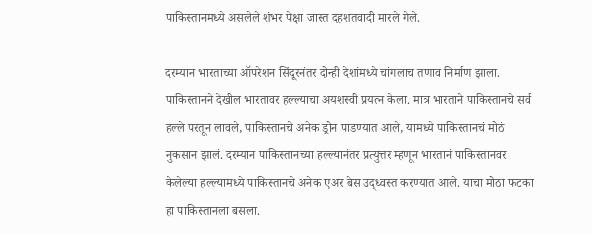पाकिस्तानमध्ये असलेले शंभर पेक्षा जास्त दहशतवादी मारले गेले.

दरम्यान भारताच्या ऑपरेशन सिंदूरनंतर दोन्ही देशांमध्ये चांगलाच तणाव निर्माण झाला. पाकिस्तानने देखील भारतावर हल्ल्याचा अयशस्वी प्रयत्न केला. मात्र भारताने पाकिस्तानचे सर्व हल्ले परतून लावले, पाकिस्तानचे अनेक ड्रोन पाडण्यात आले, यामध्ये पाकिस्तानचं मोठं नुकसान झालं. दरम्यान पाकिस्तानच्या हल्ल्यानंतर प्रत्युत्तर म्हणून भारतानं पाकिस्तानवर केलेल्या हल्ल्यामध्ये पाकिस्तानचे अनेक एअर बेस उद्ध्वस्त करण्यात आले. याचा मोठा फटका हा पाकिस्तानला बसला.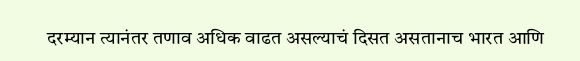दरम्यान त्यानंतर तणाव अधिक वाढत असल्याचं दिसत असतानाच भारत आणि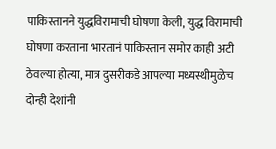पाकिस्तानने युद्धविरामाची घोषणा केली, युद्ध विरामाची घोषणा करताना भारतानं पाकिस्तान समोर काही अटी ठेवल्या होत्या, मात्र दुसरीकडे आपल्या मध्यस्थीमुळेच दोन्ही देशांनी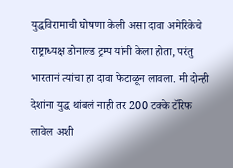युद्धविरामाची घोषणा केली असा दावा अमेरिकेचे राष्ट्राध्यक्ष डोनाल्ड ट्रम्प यांनी केला होता, परंतु भारतानं त्यांचा हा दावा फेटाळून लावला. मी दोन्ही देशांना युद्ध थांबलं नाही तर 200 टक्के टॅरिफ लावेल अशी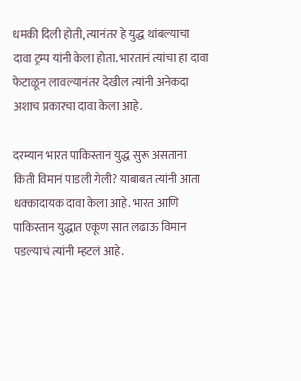धमकी दिली होती, त्यानंतर हे युद्ध थांबल्याचा दावा ट्रम्प यांनी केला होता. भारतानं त्यांचा हा दावा फेटाळून लावल्यानंतर देखील त्यांनी अनेकदा अशाच प्रकारचा दावा केला आहे.

दरम्यान भारत पाकिस्तान युद्ध सुरू असताना किती विमानं पाडली गेली? याबाबत त्यांनी आता धक्कादायक दावा केला आहे. भारत आणि पाकिस्तान युद्धात एकूण सात लढाऊ विमान पडल्याचं त्यांनी म्हटलं आहे.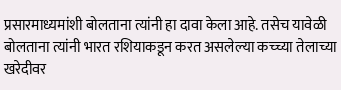प्रसारमाध्यमांशी बोलताना त्यांनी हा दावा केला आहे. तसेच यावेळी बोलताना त्यांनी भारत रशियाकडून करत असलेल्या कच्च्या तेलाच्या खरेदीवर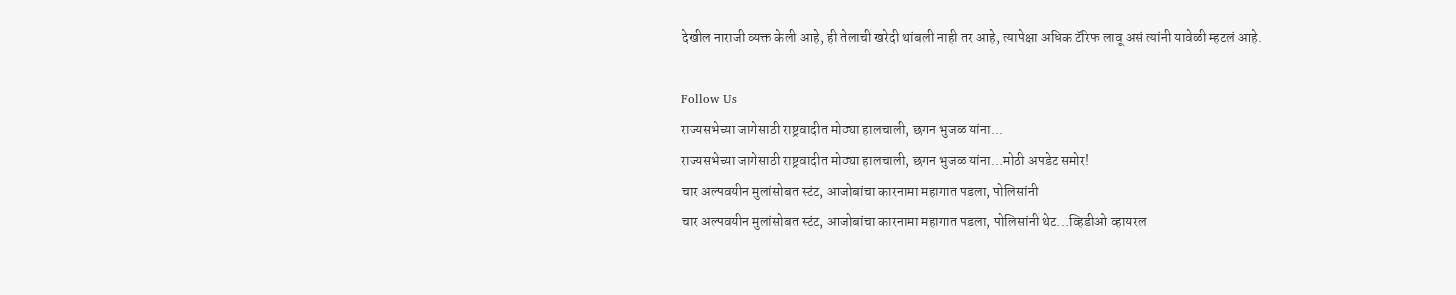देखील नाराजी व्यक्त केली आहे, ही तेलाची खरेदी थांबली नाही तर आहे, त्यापेक्षा अधिक टॅरिफ लावू असं त्यांनी यावेळी म्हटलं आहे.

Follow Us
राज्यसभेच्या जागेसाठी राष्ट्रवादीत मोठ्या हालचाली, छगन भुजळ यांना...
राज्यसभेच्या जागेसाठी राष्ट्रवादीत मोठ्या हालचाली, छगन भुजळ यांना...मोठी अपडेट समोर!
चार अल्पवयीन मुलांसोबत स्टंट, आजोबांचा कारनामा महागात पडला, पोलिसांनी
चार अल्पवयीन मुलांसोबत स्टंट, आजोबांचा कारनामा महागात पडला, पोलिसांनी थेट...व्हिडीओ व्हायरल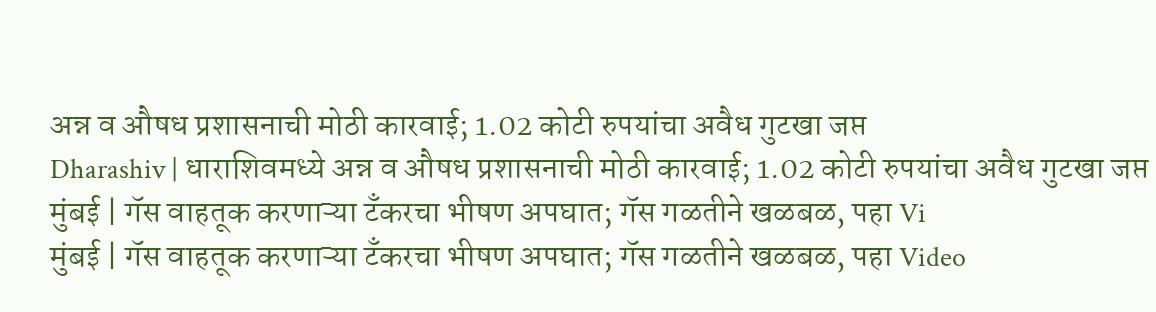अन्न व औषध प्रशासनाची मोठी कारवाई; 1.02 कोटी रुपयांचा अवैध गुटखा जप्त
Dharashiv | धाराशिवमध्ये अन्न व औषध प्रशासनाची मोठी कारवाई; 1.02 कोटी रुपयांचा अवैध गुटखा जप्त
मुंबई | गॅस वाहतूक करणाऱ्या टँकरचा भीषण अपघात; गॅस गळतीने खळबळ, पहा Vi
मुंबई | गॅस वाहतूक करणाऱ्या टँकरचा भीषण अपघात; गॅस गळतीने खळबळ, पहा Video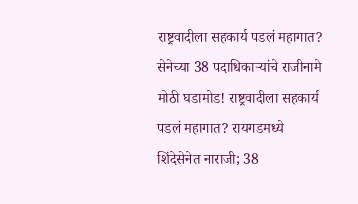राष्ट्रवादीला सहकार्य पडलं महागात? सेनेच्या 38 पदाधिकाऱ्यांचे राजीनामे
मोठी घडामोड! राष्ट्रवादीला सहकार्य पडलं महागात? रायगडमध्ये शिंदेसेनेत नाराजी; 38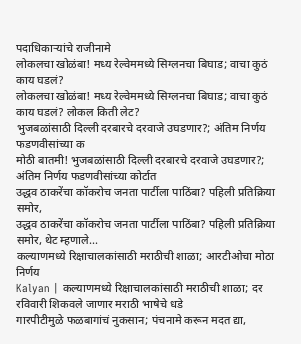पदाधिकाऱ्यांचे राजीनामे
लोकलचा खोळंबा! मध्य रेल्वेममध्ये सिग्लनचा बिघाड; वाचा कुठं काय घडलं?
लोकलचा खोळंबा! मध्य रेल्वेममध्ये सिग्लनचा बिघाड; वाचा कुठं काय घडलं? लोकल किती लेट?
भुजबळांसाठी दिल्ली दरबारचे दरवाजे उघडणार?; अंतिम निर्णय फडणवीसांच्या क
मोठी बातमी! भुजबळांसाठी दिल्ली दरबारचे दरवाजे उघडणार?; अंतिम निर्णय फडणवीसांच्या कोर्टात
उद्धव ठाकरेंचा कॉकरोच जनता पार्टीला पाठिंबा? पहिली प्रतिक्रिया समोर,
उद्धव ठाकरेंचा कॉकरोच जनता पार्टीला पाठिंबा? पहिली प्रतिक्रिया समोर, थेट म्हणाले...
कल्याणमध्ये रिक्षाचालकांसाठी मराठीची शाळा; आरटीओचा मोठा निर्णय
Kalyan | कल्याणमध्ये रिक्षाचालकांसाठी मराठीची शाळा; दर रविवारी शिकवले जाणार मराठी भाषेचे धडे
गारपीटीमुळे फळबागांचं नुकसान; पंचनामे करून मदत द्या,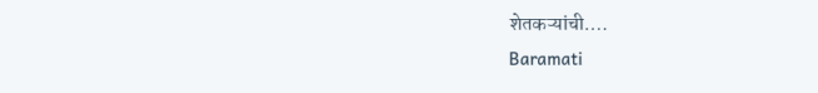शेतकऱ्यांची....
Baramati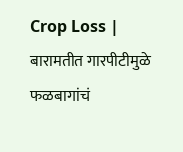Crop Loss | बारामतीत गारपीटीमुळे फळबागांचं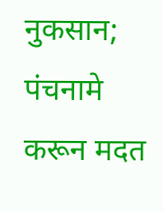नुकसान; पंचनामे करून मदत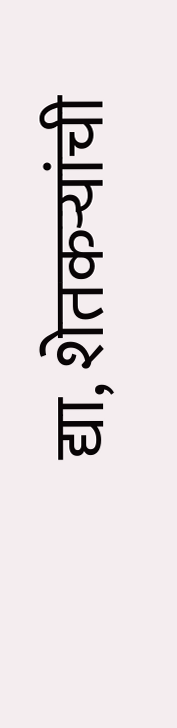द्या, शेतकऱ्यांची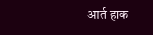आर्त हाक